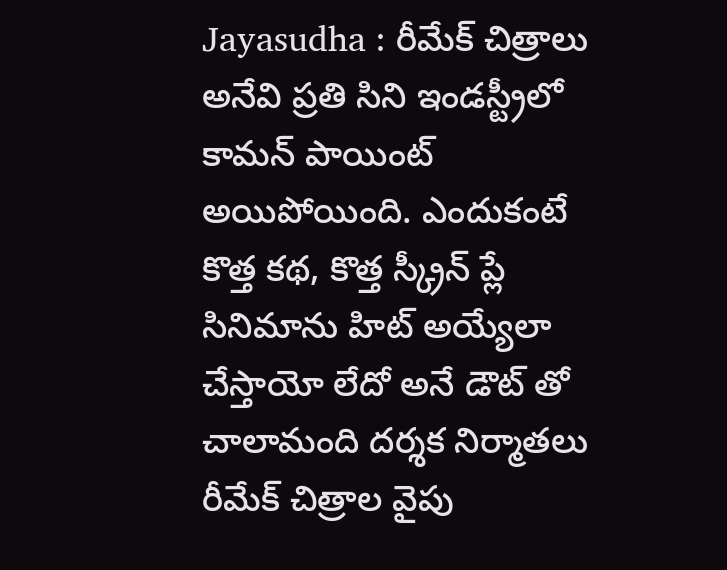Jayasudha : రీమేక్ చిత్రాలు అనేవి ప్రతి సిని ఇండస్ట్రీలో కామన్ పాయింట్ అయిపోయింది. ఎందుకంటే కొత్త కథ, కొత్త స్క్రీన్ ప్లే సినిమాను హిట్ అయ్యేలా చేస్తాయో లేదో అనే డౌట్ తో చాలామంది దర్శక నిర్మాతలు రీమేక్ చిత్రాల వైపు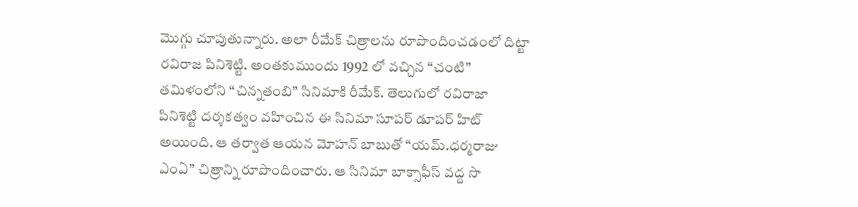మొగ్గు చూపుతున్నారు. అలా రీమేక్ చిత్రాలను రూపొందించడంలో దిట్టా రవిరాజ పినిశెట్టి. అంతకుముందు 1992 లో వచ్చిన “చంటి” తమిళంలోని “చిన్నతంబి” సినిమాకి రీమేక్. తెలుగులో రవిరాజా పినిశెట్టి దర్శకత్వం వహించిన ఈ సినిమా సూపర్ డూపర్ హిట్ అయింది. ఆ తర్వాత ఆయన మోహన్ బాబుతో “యమ్.ధర్మరాజు ఎంఏ” చిత్రాన్ని రూపొందించారు. ఆ సినిమా బాక్సాఫీస్ వద్ద సొ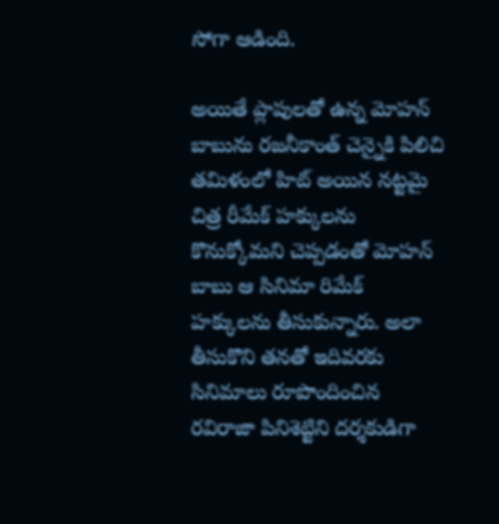సోగా ఆడింది.

అయితే ప్లాపులతో ఉన్న మోహన్ బాబును రజనీకాంత్ చెన్నైకి పిలిచి తమిళంలో హిట్ అయిన నట్టమై చిత్ర రీమేక్ హక్కులను కొనుక్కోమని చెప్పడంతో మోహన్ బాబు ఆ సినిమా రిమేక్ హక్కులను తీసుకున్నారు. అలా తీసుకొని తనతో ఇదివరకు సినిమాలు రూపొందించిన రవిరాజా పినిశెట్టిని దర్శకుడిగా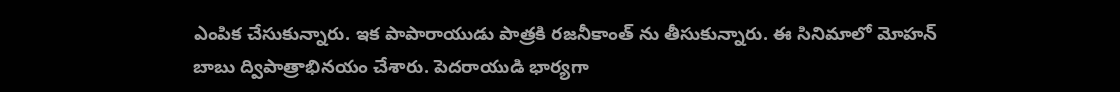ఎంపిక చేసుకున్నారు. ఇక పాపారాయుడు పాత్రకి రజనీకాంత్ ను తీసుకున్నారు. ఈ సినిమాలో మోహన్ బాబు ద్విపాత్రాభినయం చేశారు. పెదరాయుడి భార్యగా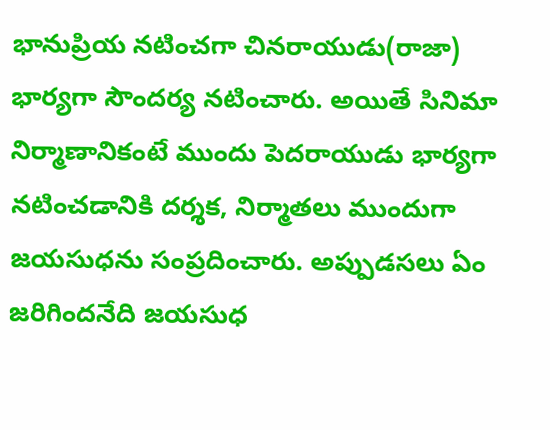భానుప్రియ నటించగా చినరాయుడు(రాజా) భార్యగా సౌందర్య నటించారు. అయితే సినిమా నిర్మాణానికంటే ముందు పెదరాయుడు భార్యగా నటించడానికి దర్శక, నిర్మాతలు ముందుగా జయసుధను సంప్రదించారు. అప్పుడసలు ఏం జరిగిందనేది జయసుధ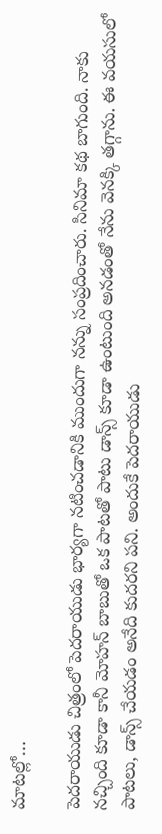మాటల్లో…

పెదరాయుడు చిత్రంలో పెదరాయుడు భార్యగా నటించడానికి ముందుగా నన్ను సంప్రదించారు. సినిమా కథ బాగుంది. నాకు నచ్చింది కూడా కానీ మోహన్ బాబుతో ఒక పాటతో పాటు డాన్స్ కూడా ఉంటుంది అనడంతో నేను వెనక్కి తగ్గాను. ఈ వయసులో పాటలు, డాన్స్ చేయడం అనేది కుదరని పని. అందుకే పెదరాయుడు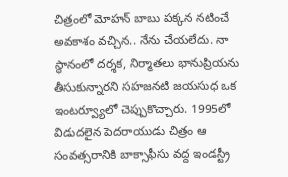చిత్రంలో మోహన్ బాబు పక్కన నటించే అవకాశం వచ్చిన.. నేను చేయలేదు. నా స్థానంలో దర్శక, నిర్మాతలు భానుప్రియను తీసుకున్నారని సహజనటి జయసుధ ఒక ఇంటర్వ్యూలో చెప్పుకొచ్చారు. 1995లో విడుదలైన పెదరాయుడు చిత్రం ఆ సంవత్సరానికి బాక్సాఫీసు వద్ద ఇండస్ట్రీ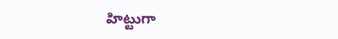హిట్టుగా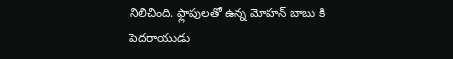నిలిచింది. ఫ్లాపులతో ఉన్న మోహన్ బాబు కి పెదరాయుడు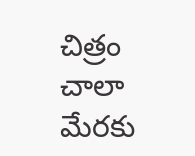చిత్రం చాలా మేరకు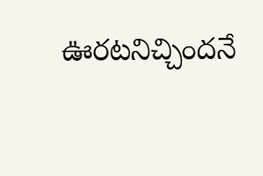ఊరటనిచ్చిందనే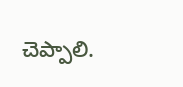చెప్పాలి.